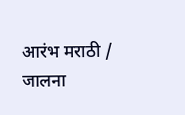आरंभ मराठी / जालना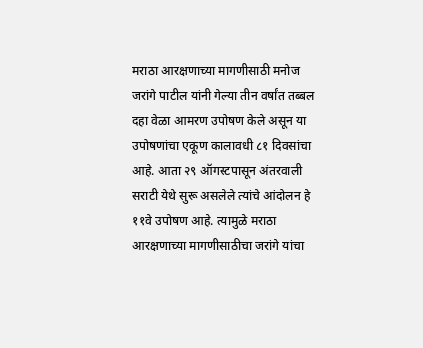मराठा आरक्षणाच्या मागणीसाठी मनोज जरांगे पाटील यांनी गेल्या तीन वर्षांत तब्बल दहा वेळा आमरण उपोषण केले असून या उपोषणांचा एकूण कालावधी ८१ दिवसांचा आहे. आता २९ ऑगस्टपासून अंतरवाली सराटी येथे सुरू असलेले त्यांचे आंदोलन हे ११वे उपोषण आहे. त्यामुळे मराठा आरक्षणाच्या मागणीसाठीचा जरांगे यांचा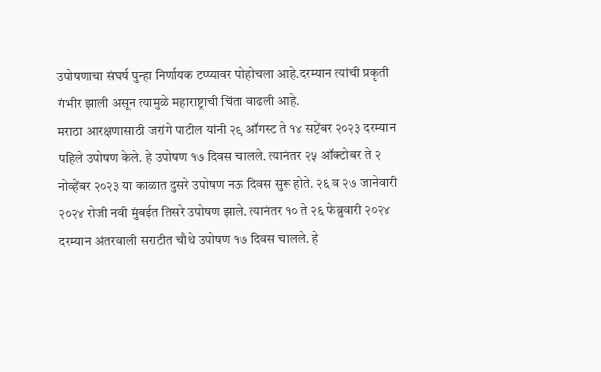उपोषणाचा संघर्ष पुन्हा निर्णायक टप्प्यावर पोहोचला आहे.दरम्यान त्यांची प्रकृती गंभीर झाली असून त्यामुळे महाराष्ट्राची चिंता वाढली आहे.
मराठा आरक्षणासाठी जरांगे पाटील यांनी २९ ऑगस्ट ते १४ सप्टेंबर २०२३ दरम्यान पहिले उपोषण केले. हे उपोषण १७ दिवस चालले. त्यानंतर २५ ऑक्टोबर ते २ नोव्हेंबर २०२३ या काळात दुसरे उपोषण नऊ दिवस सुरू होते. २६ व २७ जानेवारी २०२४ रोजी नवी मुंबईत तिसरे उपोषण झाले. त्यानंतर १० ते २६ फेब्रुवारी २०२४ दरम्यान अंतरवाली सराटीत चौथे उपोषण १७ दिवस चालले. हे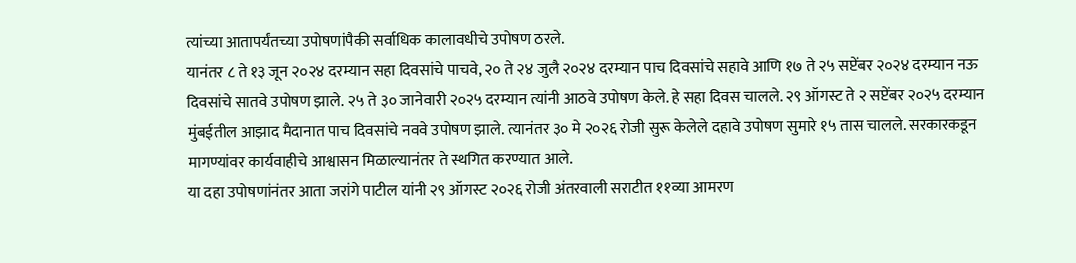त्यांच्या आतापर्यंतच्या उपोषणांपैकी सर्वाधिक कालावधीचे उपोषण ठरले.
यानंतर ८ ते १३ जून २०२४ दरम्यान सहा दिवसांचे पाचवे, २० ते २४ जुलै २०२४ दरम्यान पाच दिवसांचे सहावे आणि १७ ते २५ सप्टेंबर २०२४ दरम्यान नऊ दिवसांचे सातवे उपोषण झाले. २५ ते ३० जानेवारी २०२५ दरम्यान त्यांनी आठवे उपोषण केले. हे सहा दिवस चालले. २९ ऑगस्ट ते २ सप्टेंबर २०२५ दरम्यान मुंबईतील आझाद मैदानात पाच दिवसांचे नववे उपोषण झाले. त्यानंतर ३० मे २०२६ रोजी सुरू केलेले दहावे उपोषण सुमारे १५ तास चालले. सरकारकडून मागण्यांवर कार्यवाहीचे आश्वासन मिळाल्यानंतर ते स्थगित करण्यात आले.
या दहा उपोषणांनंतर आता जरांगे पाटील यांनी २९ ऑगस्ट २०२६ रोजी अंतरवाली सराटीत ११व्या आमरण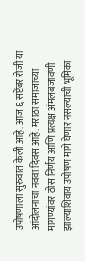उपोषणाला सुरुवात केली आहे. आज ६ सप्टेंबर रोजी या आंदोलनाचा नववा दिवस आहे. मराठा समाजाच्या मागण्यांवर ठोस निर्णय आणि प्रत्यक्ष अंमलबजावणी झाल्याशिवाय उपोषण मागे घेणार नसल्याची भूमिका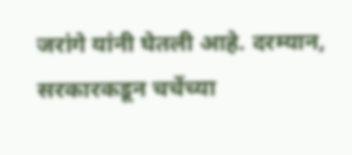जरांगे यांनी घेतली आहे. दरम्यान, सरकारकडून चर्चेच्या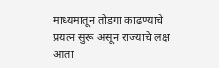माध्यमातून तोडगा काढण्याचे प्रयत्न सुरू असून राज्याचे लक्ष आता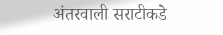अंतरवाली सराटीकडे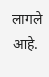लागले आहे.